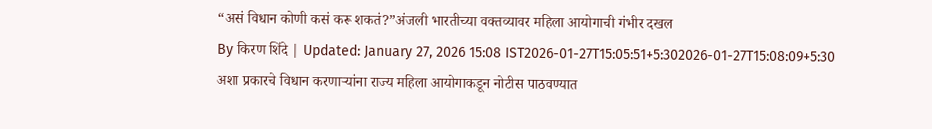“असं विधान कोणी कसं करू शकतं?”अंजली भारतीच्या वक्तव्यावर महिला आयोगाची गंभीर दखल
By किरण शिंदे | Updated: January 27, 2026 15:08 IST2026-01-27T15:05:51+5:302026-01-27T15:08:09+5:30
अशा प्रकारचे विधान करणाऱ्यांना राज्य महिला आयोगाकडून नोटीस पाठवण्यात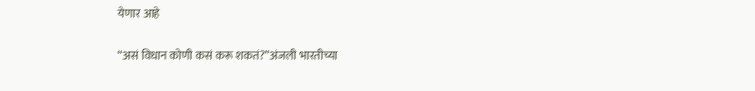येणार आहे

“असं विधान कोणी कसं करू शकतं?”अंजली भारतीच्या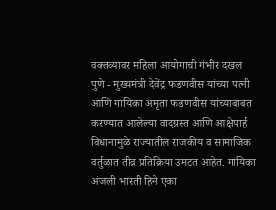वक्तव्यावर महिला आयोगाची गंभीर दखल
पुणे - मुख्यमंत्री देवेंद्र फडणवीस यांच्या पत्नी आणि गायिका अमृता फडणवीस यांच्याबाबत करण्यात आलेल्या वादग्रस्त आणि आक्षेपार्ह विधानामुळे राज्यातील राजकीय व सामाजिक वर्तुळात तीव्र प्रतिक्रिया उमटत आहेत. गायिका अंजली भारती हिने एका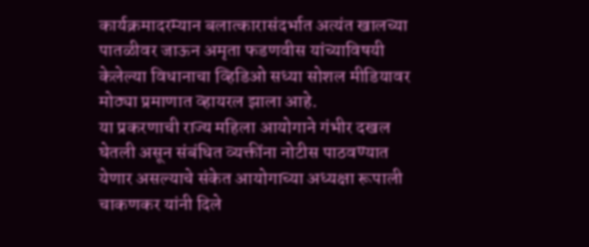कार्यक्रमादरम्यान बलात्कारासंदर्भात अत्यंत खालच्या पातळीवर जाऊन अमृता फडणवीस यांच्याविषयी केलेल्या विधानाचा व्हिडिओ सध्या सोशल मीडियावर मोठ्या प्रमाणात व्हायरल झाला आहे.
या प्रकरणाची राज्य महिला आयोगाने गंभीर दखल घेतली असून संबंधित व्यक्तींना नोटीस पाठवण्यात येणार असल्याचे संकेत आयोगाच्या अध्यक्षा रूपाली चाकणकर यांनी दिले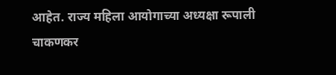आहेत. राज्य महिला आयोगाच्या अध्यक्षा रूपाली चाकणकर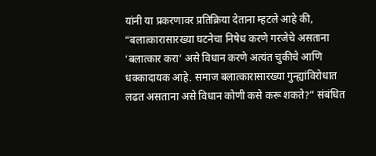यांनी या प्रकरणावर प्रतिक्रिया देताना म्हटले आहे की, “बलात्कारासारख्या घटनेचा निषेध करणे गरजेचे असताना ‘बलात्कार करा’ असे विधान करणे अत्यंत चुकीचे आणि धक्कादायक आहे. समाज बलात्कारासारख्या गुन्ह्यांविरोधात लढत असताना असे विधान कोणी कसे करू शकते?” संबंधित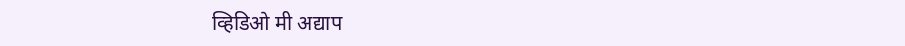व्हिडिओ मी अद्याप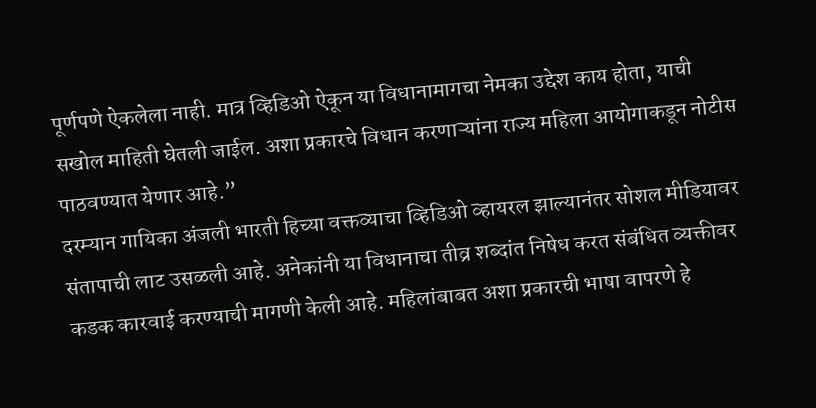पूर्णपणे ऐकलेला नाही. मात्र व्हिडिओ ऐकून या विधानामागचा नेमका उद्देश काय होता, याची सखोल माहिती घेतली जाईल. अशा प्रकारचे विधान करणाऱ्यांना राज्य महिला आयोगाकडून नोटीस पाठवण्यात येणार आहे.”
दरम्यान गायिका अंजली भारती हिच्या वक्तव्याचा व्हिडिओ व्हायरल झाल्यानंतर सोशल मीडियावर संतापाची लाट उसळली आहे. अनेकांनी या विधानाचा तीव्र शब्दांत निषेध करत संबंधित व्यक्तीवर कडक कारवाई करण्याची मागणी केली आहे. महिलांबाबत अशा प्रकारची भाषा वापरणे हे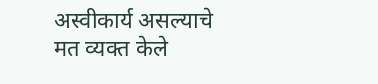अस्वीकार्य असल्याचे मत व्यक्त केले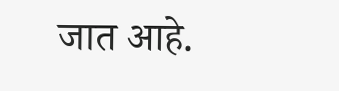जात आहे.